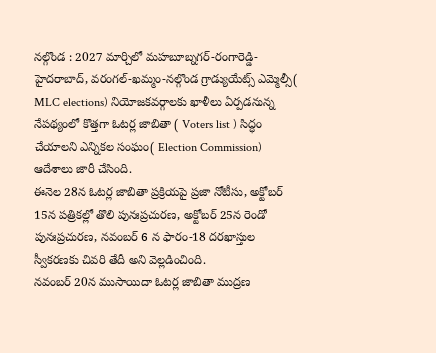నల్గొండ : 2027 మార్చిలో మహబూబ్నగర్-రంగారెడ్డి-హైదరాబాద్, వరంగల్-ఖమ్మం-నల్గొండ గ్రాడ్యుయేట్స్ ఎమ్మెల్సీ( MLC elections) నియోజకవర్గాలకు ఖాళీలు ఏర్పడనున్న నేపథ్యంలో కొత్తగా ఓటర్ల జాబితా ( Voters list ) సిద్ధం చేయాలని ఎన్నికల సంఘం( Election Commission) ఆదేశాలు జారీ చేసింది.
ఈనెల 28న ఓటర్ల జాబితా ప్రక్రియపై ప్రజా నోటీసు, అక్టోబర్ 15న పత్రికల్లో తొలి పునఃప్రచురణ, అక్టోబర్ 25న రెండో పునఃప్రచురణ, నవంబర్ 6 న ఫారం-18 దరఖాస్తుల స్వీకరణకు చివరి తేదీ అని వెల్లడించింది.
నవంబర్ 20న ముసాయిదా ఓటర్ల జాబితా ముద్రణ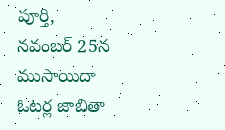పూర్తి, నవంబర్ 25న ముసాయిదా ఓటర్ల జాబితా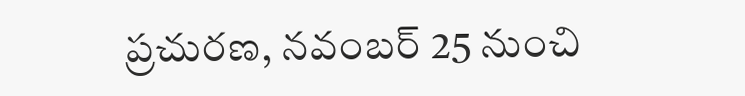ప్రచురణ, నవంబర్ 25 నుంచి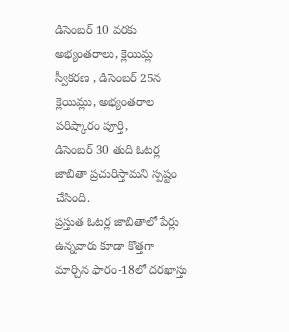డిసెంబర్ 10 వరకు అభ్యంతరాలు, క్లెయిమ్ల స్వీకరణ , డిసెంబర్ 25న క్లెయిమ్లు, అభ్యంతరాల పరిష్కారం పూర్తి,
డిసెంబర్ 30 తుది ఓటర్ల జాబితా ప్రచురిస్తామని స్పష్టం చేసింది.
ప్రస్తుత ఓటర్ల జాబితాలో పేర్లు ఉన్నవారు కూడా కొత్తగా మార్చిన ఫారం-18లో దరఖాస్తు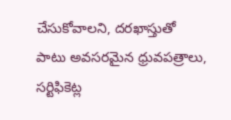చేసుకోవాలని, దరఖాస్తుతో పాటు అవసరమైన ధ్రువపత్రాలు, సర్టిఫికెట్ల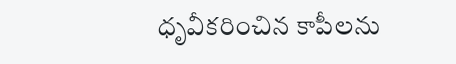ధృవీకరించిన కాపీలను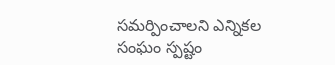సమర్పించాలని ఎన్నికల సంఘం స్పష్టం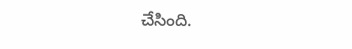చేసింది.